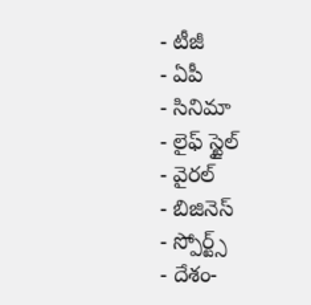- టీజీ
- ఏపీ
- సినిమా
- లైఫ్ స్టైల్
- వైరల్
- బిజినెస్
- స్పోర్ట్స్
- దేశం-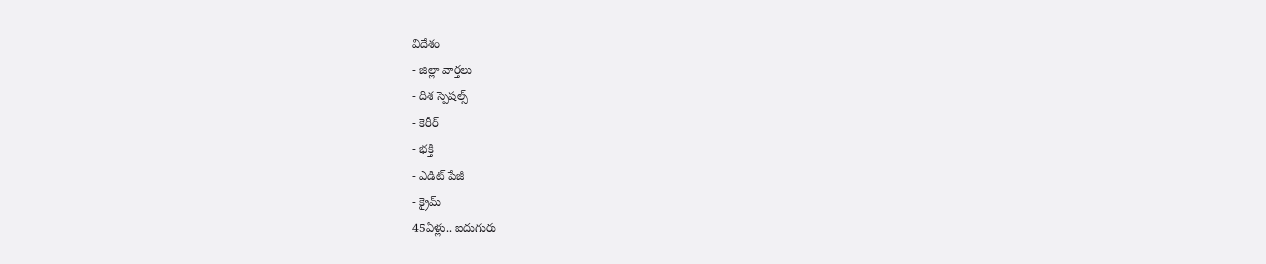విదేశం
- జిల్లా వార్తలు
- దిశ స్పెషల్స్
- కెరీర్
- భక్తి
- ఎడిట్ పేజీ
- క్రైమ్
45ఏళ్లు.. ఐదుగురు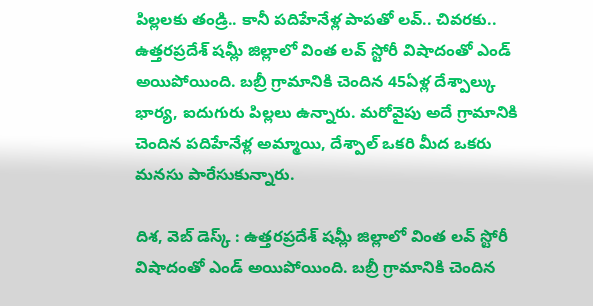పిల్లలకు తండ్రి.. కానీ పదిహేనేళ్ల పాపతో లవ్.. చివరకు..
ఉత్తరప్రదేశ్ షమ్లీ జిల్లాలో వింత లవ్ స్టోరీ విషాదంతో ఎండ్ అయిపోయింది. బబ్రీ గ్రామానికి చెందిన 45ఏళ్ల దేశ్పాల్కు భార్య, ఐదుగురు పిల్లలు ఉన్నారు. మరోవైపు అదే గ్రామానికి చెందిన పదిహేనేళ్ల అమ్మాయి, దేశ్పాల్ ఒకరి మీద ఒకరు మనసు పారేసుకున్నారు.

దిశ, వెబ్ డెస్క్ : ఉత్తరప్రదేశ్ షమ్లీ జిల్లాలో వింత లవ్ స్టోరీ విషాదంతో ఎండ్ అయిపోయింది. బబ్రీ గ్రామానికి చెందిన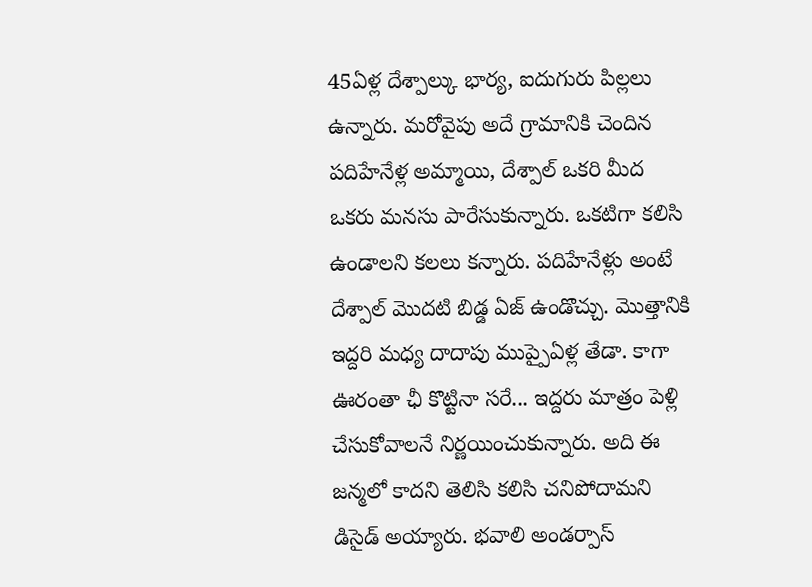45ఏళ్ల దేశ్పాల్కు భార్య, ఐదుగురు పిల్లలు ఉన్నారు. మరోవైపు అదే గ్రామానికి చెందిన పదిహేనేళ్ల అమ్మాయి, దేశ్పాల్ ఒకరి మీద ఒకరు మనసు పారేసుకున్నారు. ఒకటిగా కలిసి ఉండాలని కలలు కన్నారు. పదిహేనేళ్లు అంటే దేశ్పాల్ మొదటి బిడ్డ ఏజ్ ఉండొచ్చు. మొత్తానికి ఇద్దరి మధ్య దాదాపు ముప్పైఏళ్ల తేడా. కాగా ఊరంతా ఛీ కొట్టినా సరే... ఇద్దరు మాత్రం పెళ్లి చేసుకోవాలనే నిర్ణయించుకున్నారు. అది ఈ జన్మలో కాదని తెలిసి కలిసి చనిపోదామని డిసైడ్ అయ్యారు. భవాలి అండర్పాస్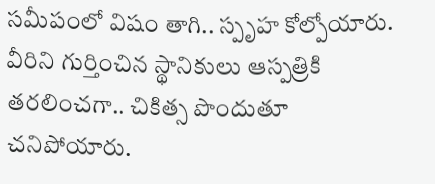సమీపంలో విషం తాగి.. స్పృహ కోల్పోయారు. వీరిని గుర్తించిన స్థానికులు ఆస్పత్రికి తరలించగా.. చికిత్స పొందుతూ చనిపోయారు.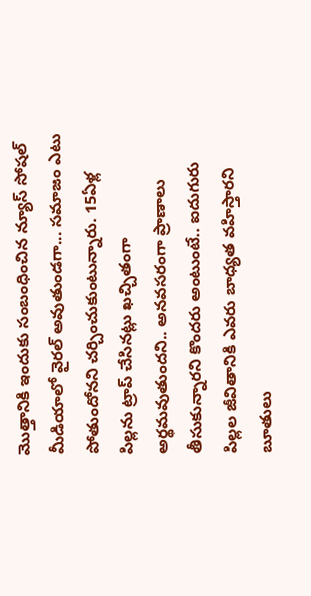మొత్తానికి ఇందుకు సంబంధించిన న్యూస్ సోషల్ మీడియాలో వైరల్ అవుతుండగా... సమాజం ఎటు పోతుందోనని చర్చించుకుంటున్నారు. 15ఏళ్ల పిల్లను ట్రాప్ చేసినట్లు ఖచ్చితంగా అర్థమవుతుందని.. అనవసరంగా ప్రాణాలు తీసుకున్నారని కొందరు అంటుంటే.. ఐదుగురు పిల్లల జీవితానికి ఎవరు బాధ్యత వహిస్తారని బూతులు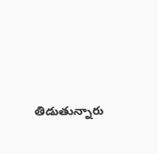తిడుతున్నారు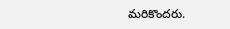మరికొందరు.